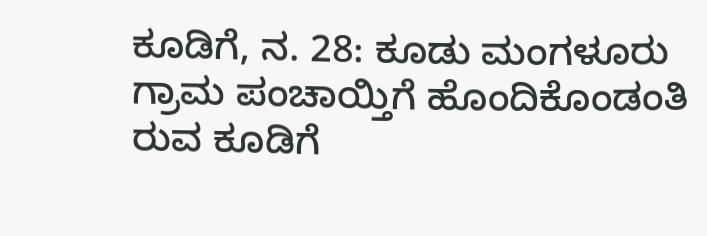ಕೂಡಿಗೆ, ನ. 28: ಕೂಡು ಮಂಗಳೂರು ಗ್ರಾಮ ಪಂಚಾಯ್ತಿಗೆ ಹೊಂದಿಕೊಂಡಂತಿ ರುವ ಕೂಡಿಗೆ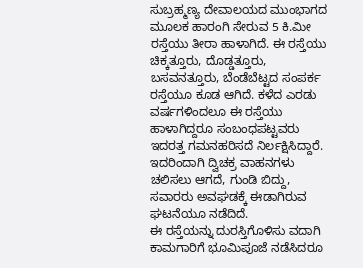ಸುಬ್ರಹ್ಮಣ್ಯ ದೇವಾಲಯದ ಮುಂಭಾಗದ ಮೂಲಕ ಹಾರಂಗಿ ಸೇರುವ 5 ಕಿ.ಮೀ ರಸ್ತೆಯು ತೀರಾ ಹಾಳಾಗಿದೆ. ಈ ರಸ್ತೆಯು ಚಿಕ್ಕತ್ತೂರು, ದೊಡ್ಡತ್ತೂರು, ಬಸವನತ್ತೂರು, ಬೆಂಡೆಬೆಟ್ಟದ ಸಂಪರ್ಕ ರಸ್ತೆಯೂ ಕೂಡ ಆಗಿದೆ. ಕಳೆದ ಎರಡು ವರ್ಷಗಳಿಂದಲೂ ಈ ರಸ್ತೆಯು ಹಾಳಾಗಿದ್ದರೂ ಸಂಬಂಧಪಟ್ಟವರು ಇದರತ್ತ ಗಮನಹರಿಸದೆ ನಿರ್ಲಕ್ಷಿಸಿದ್ದಾರೆ. ಇದರಿಂದಾಗಿ ದ್ವಿಚಕ್ರ ವಾಹನಗಳು ಚಲಿಸಲು ಆಗದೆ, ಗುಂಡಿ ಬಿದ್ದು, ಸವಾರರು ಅವಘಡಕ್ಕೆ ಈಡಾಗಿರುವ ಘಟನೆಯೂ ನಡೆದಿದೆ.
ಈ ರಸ್ತೆಯನ್ನು ದುರಸ್ತಿಗೊಳಿಸು ವದಾಗಿ ಕಾಮಗಾರಿಗೆ ಭೂಮಿಪೂಜೆ ನಡೆಸಿದರೂ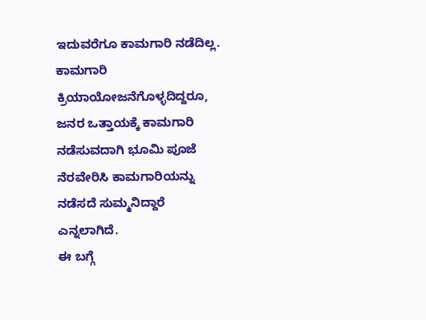ಇದುವರೆಗೂ ಕಾಮಗಾರಿ ನಡೆದಿಲ್ಲ. ಕಾಮಗಾರಿ ಕ್ರಿಯಾಯೋಜನೆಗೊಳ್ಳದಿದ್ದರೂ, ಜನರ ಒತ್ತಾಯಕ್ಕೆ ಕಾಮಗಾರಿ ನಡೆಸುವದಾಗಿ ಭೂಮಿ ಪೂಜೆ ನೆರವೇರಿಸಿ ಕಾಮಗಾರಿಯನ್ನು ನಡೆಸದೆ ಸುಮ್ಮನಿದ್ದಾರೆ ಎನ್ನಲಾಗಿದೆ.
ಈ ಬಗ್ಗೆ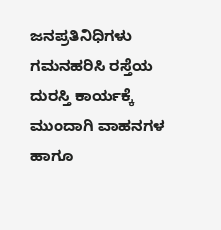ಜನಪ್ರತಿನಿಧಿಗಳು ಗಮನಹರಿಸಿ ರಸ್ತೆಯ ದುರಸ್ತಿ ಕಾರ್ಯಕ್ಕೆ ಮುಂದಾಗಿ ವಾಹನಗಳ ಹಾಗೂ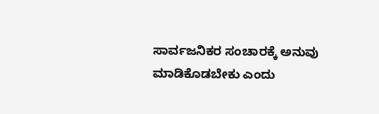ಸಾರ್ವಜನಿಕರ ಸಂಚಾರಕ್ಕೆ ಅನುವು ಮಾಡಿಕೊಡಬೇಕು ಎಂದು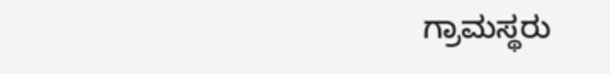ಗ್ರಾಮಸ್ಥರು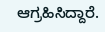ಆಗ್ರಹಿಸಿದ್ದಾರೆ.